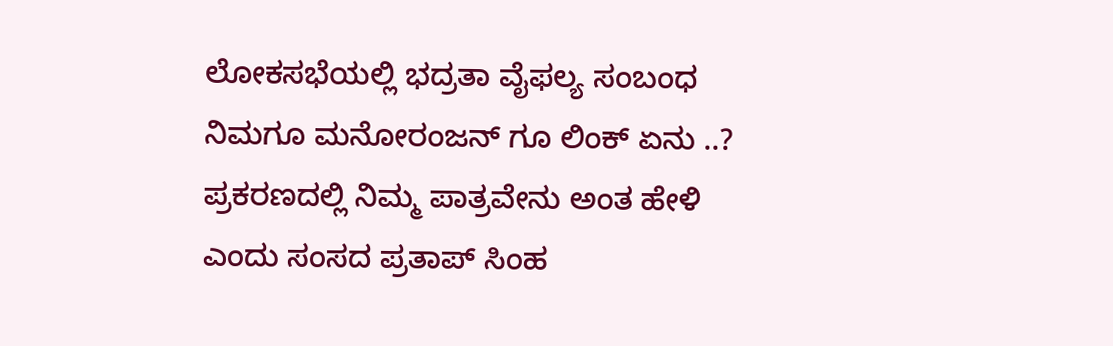ಲೋಕಸಭೆಯಲ್ಲಿ ಭದ್ರತಾ ವೈಫಲ್ಯ ಸಂಬಂಧ ನಿಮಗೂ ಮನೋರಂಜನ್ ಗೂ ಲಿಂಕ್ ಏನು ..? ಪ್ರಕರಣದಲ್ಲಿ ನಿಮ್ಮ ಪಾತ್ರವೇನು ಅಂತ ಹೇಳಿ ಎಂದು ಸಂಸದ ಪ್ರತಾಪ್ ಸಿಂಹ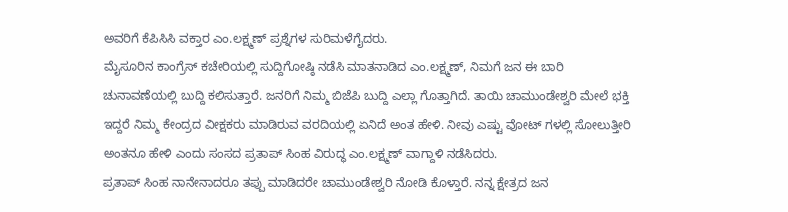ಅವರಿಗೆ ಕೆಪಿಸಿಸಿ ವಕ್ತಾರ ಎಂ.ಲಕ್ಷ್ಮಣ್ ಪ್ರಶ್ನೆಗಳ ಸುರಿಮಳೆಗೈದರು.
ಮೈಸೂರಿನ ಕಾಂಗ್ರೆಸ್ ಕಚೇರಿಯಲ್ಲಿ ಸುದ್ದಿಗೋಷ್ಠಿ ನಡೆಸಿ ಮಾತನಾಡಿದ ಎಂ.ಲಕ್ಷ್ಮಣ್, ನಿಮಗೆ ಜನ ಈ ಬಾರಿ ಚುನಾವಣೆಯಲ್ಲಿ ಬುದ್ದಿ ಕಲಿಸುತ್ತಾರೆ. ಜನರಿಗೆ ನಿಮ್ಮ ಬಿಜೆಪಿ ಬುದ್ದಿ ಎಲ್ಲಾ ಗೊತ್ತಾಗಿದೆ. ತಾಯಿ ಚಾಮುಂಡೇಶ್ವರಿ ಮೇಲೆ ಭಕ್ತಿ ಇದ್ದರೆ ನಿಮ್ಮ ಕೇಂದ್ರದ ವೀಕ್ಷಕರು ಮಾಡಿರುವ ವರದಿಯಲ್ಲಿ ಏನಿದೆ ಅಂತ ಹೇಳಿ. ನೀವು ಎಷ್ಟು ವೋಟ್ ಗಳಲ್ಲಿ ಸೋಲುತ್ತೀರಿ ಅಂತನೂ ಹೇಳಿ ಎಂದು ಸಂಸದ ಪ್ರತಾಪ್ ಸಿಂಹ ವಿರುದ್ಧ ಎಂ.ಲಕ್ಷ್ಮಣ್ ವಾಗ್ದಾಳಿ ನಡೆಸಿದರು.
ಪ್ರತಾಪ್ ಸಿಂಹ ನಾನೇನಾದರೂ ತಪ್ಪು ಮಾಡಿದರೇ ಚಾಮುಂಡೇಶ್ವರಿ ನೋಡಿ ಕೊಳ್ತಾರೆ. ನನ್ನ ಕ್ಷೇತ್ರದ ಜನ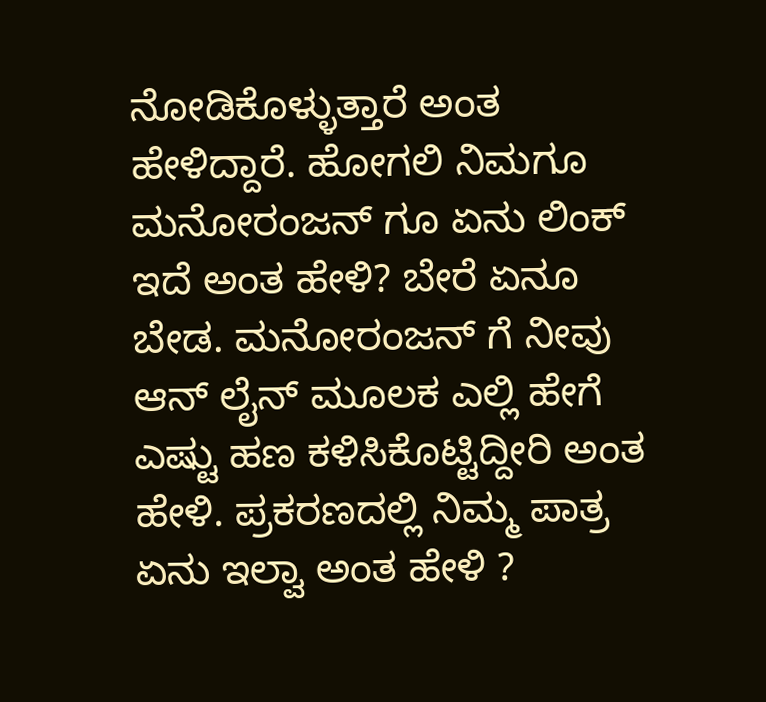ನೋಡಿಕೊಳ್ಳುತ್ತಾರೆ ಅಂತ ಹೇಳಿದ್ದಾರೆ. ಹೋಗಲಿ ನಿಮಗೂ ಮನೋರಂಜನ್ ಗೂ ಏನು ಲಿಂಕ್ ಇದೆ ಅಂತ ಹೇಳಿ? ಬೇರೆ ಏನೂ ಬೇಡ. ಮನೋರಂಜನ್ ಗೆ ನೀವು ಆನ್ ಲೈನ್ ಮೂಲಕ ಎಲ್ಲಿ ಹೇಗೆ ಎಷ್ಟು ಹಣ ಕಳಿಸಿಕೊಟ್ಟಿದ್ದೀರಿ ಅಂತ ಹೇಳಿ. ಪ್ರಕರಣದಲ್ಲಿ ನಿಮ್ಮ ಪಾತ್ರ ಏನು ಇಲ್ವಾ ಅಂತ ಹೇಳಿ ?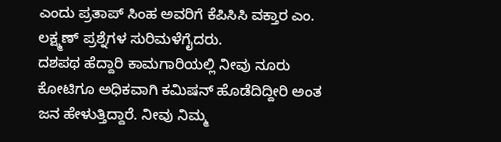ಎಂದು ಪ್ರತಾಪ್ ಸಿಂಹ ಅವರಿಗೆ ಕೆಪಿಸಿಸಿ ವಕ್ತಾರ ಎಂ. ಲಕ್ಷ್ಮಣ್ ಪ್ರಶ್ನೆಗಳ ಸುರಿಮಳೆಗೈದರು.
ದಶಪಥ ಹೆದ್ದಾರಿ ಕಾಮಗಾರಿಯಲ್ಲಿ ನೀವು ನೂರು ಕೋಟಿಗೂ ಅಧಿಕವಾಗಿ ಕಮಿಷನ್ ಹೊಡೆದಿದ್ದೀರಿ ಅಂತ ಜನ ಹೇಳುತ್ತಿದ್ದಾರೆ. ನೀವು ನಿಮ್ಮ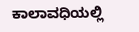ಕಾಲಾವಧಿಯಲ್ಲಿ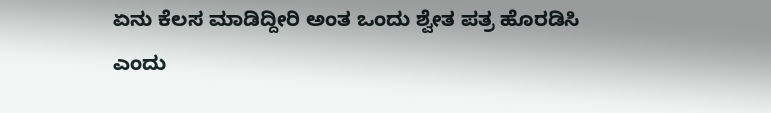ಏನು ಕೆಲಸ ಮಾಡಿದ್ದೀರಿ ಅಂತ ಒಂದು ಶ್ವೇತ ಪತ್ರ ಹೊರಡಿಸಿ ಎಂದು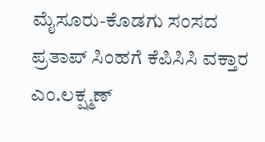ಮೈಸೂರು-ಕೊಡಗು ಸಂಸದ ಪ್ರತಾಪ್ ಸಿಂಹಗೆ ಕೆಪಿಸಿಸಿ ವಕ್ತಾರ ಎಂ.ಲಕ್ಷ್ಮಣ್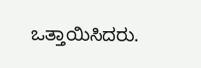ಒತ್ತಾಯಿಸಿದರು.